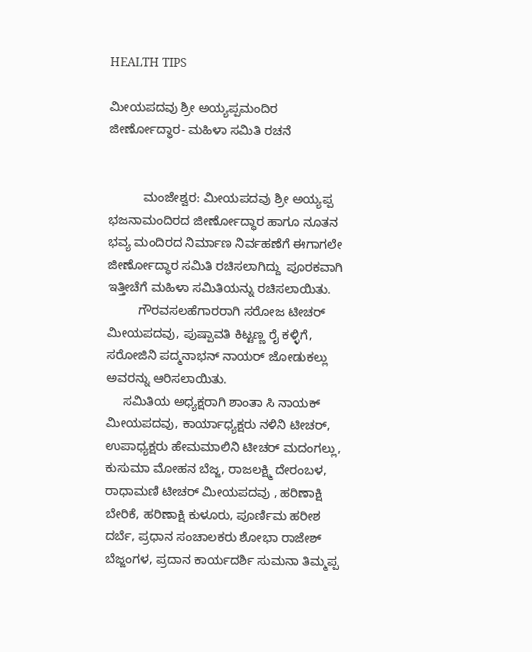HEALTH TIPS

ಮೀಯಪದವು ಶ್ರೀ ಅಯ್ಯಪ್ಪಮಂದಿರ ಜೀರ್ಣೋದ್ಧಾರ- ಮಹಿಳಾ ಸಮಿತಿ ರಚನೆ


          ಮಂಜೇಶ್ವರ: ಮೀಯಪದವು ಶ್ರೀ ಅಯ್ಯಪ್ಪ ಭಜನಾಮಂದಿರದ ಜೀರ್ಣೋದ್ಧಾರ ಹಾಗೂ ನೂತನ ಭವ್ಯ ಮಂದಿರದ ನಿರ್ಮಾಣ ನಿರ್ವಹಣೆಗೆ ಈಗಾಗಲೇ ಜೀರ್ಣೋದ್ಧಾರ ಸಮಿತಿ ರಚಿಸಲಾಗಿದ್ದು  ಪೂರಕವಾಗಿ ಇತ್ತೀಚೆಗೆ ಮಹಿಳಾ ಸಮಿತಿಯನ್ನು ರಚಿಸಲಾಯಿತು.
         ಗೌರವಸಲಹೆಗಾರರಾಗಿ ಸರೋಜ ಟೀಚರ್ ಮೀಯಪದವು, ಪುಷ್ಪಾವತಿ ಕಿಟ್ಟಣ್ಣ ರೈ ಕಳ್ಳಿಗೆ, ಸರೋಜಿನಿ ಪದ್ಮನಾಭನ್ ನಾಯರ್ ಜೋಡುಕಲ್ಲು ಅವರನ್ನು ಆರಿಸಲಾಯಿತು.
     ಸಮಿತಿಯ ಅಧ್ಯಕ್ಷರಾಗಿ ಶಾಂತಾ ಸಿ ನಾಯಕ್ ಮೀಯಪದವು, ಕಾರ್ಯಾಧ್ಯಕ್ಷರು ನಳಿನಿ ಟೀಚರ್, ಉಪಾಧ್ಯಕ್ಷರು ಹೇಮಮಾಲಿನಿ ಟೀಚರ್ ಮದಂಗಲ್ಲು, ಕುಸುಮಾ ಮೋಹನ ಬೆಜ್ಜ, ರಾಜಲಕ್ಷ್ಮಿ ದೇರಂಬಳ, ರಾಧಾಮಣಿ ಟೀಚರ್ ಮೀಯಪದವು , ಹರಿಣಾಕ್ಷಿ ಬೇರಿಕೆ, ಹರಿಣಾಕ್ಷಿ ಕುಳೂರು, ಪೂರ್ಣಿಮ ಹರೀಶ ದರ್ಬೆ, ಪ್ರಧಾನ ಸಂಚಾಲಕರು ಶೋಭಾ ರಾಜೇಶ್ ಬೆಜ್ಜಂಗಳ, ಪ್ರದಾನ ಕಾರ್ಯದರ್ಶಿ ಸುಮನಾ ತಿಮ್ಮಪ್ಪ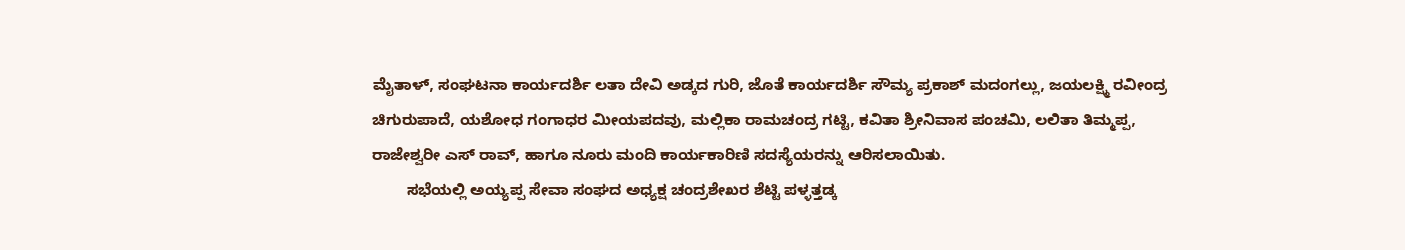ಮೈತಾಳ್, ಸಂಘಟನಾ ಕಾರ್ಯದರ್ಶಿ ಲತಾ ದೇವಿ ಅಡ್ಕದ ಗುರಿ, ಜೊತೆ ಕಾರ್ಯದರ್ಶಿ ಸೌಮ್ಯ ಪ್ರಕಾಶ್ ಮದಂಗಲ್ಲು, ಜಯಲಕ್ಷ್ಮಿ ರವೀಂದ್ರ ಚಿಗುರುಪಾದೆ, ಯಶೋಧ ಗಂಗಾಧರ ಮೀಯಪದವು, ಮಲ್ಲಿಕಾ ರಾಮಚಂದ್ರ ಗಟ್ಟಿ, ಕವಿತಾ ಶ್ರೀನಿವಾಸ ಪಂಚಮಿ, ಲಲಿತಾ ತಿಮ್ಮಪ್ಪ, ರಾಜೇಶ್ವರೀ ಎಸ್ ರಾವ್, ಹಾಗೂ ನೂರು ಮಂದಿ ಕಾರ್ಯಕಾರಿಣಿ ಸದಸ್ಯೆಯರನ್ನು ಆರಿಸಲಾಯಿತು.
        ಸಭೆಯಲ್ಲಿ ಅಯ್ಯಪ್ಪ ಸೇವಾ ಸಂಘದ ಅಧ್ಯಕ್ಷ ಚಂದ್ರಶೇಖರ ಶೆಟ್ಟಿ ಪಳ್ಳತ್ತಡ್ಕ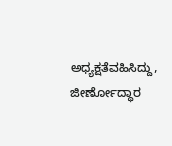ಅಧ್ಯಕ್ಷತೆವಹಿಸಿದ್ದು, ಜೀರ್ಣೋದ್ಧಾರ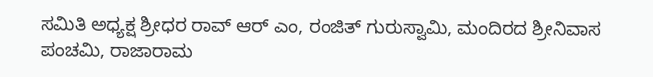ಸಮಿತಿ ಅಧ್ಯಕ್ಷ ಶ್ರೀಧರ ರಾವ್ ಆರ್ ಎಂ, ರಂಜಿತ್ ಗುರುಸ್ವಾಮಿ, ಮಂದಿರದ ಶ್ರೀನಿವಾಸ ಪಂಚಮಿ, ರಾಜಾರಾಮ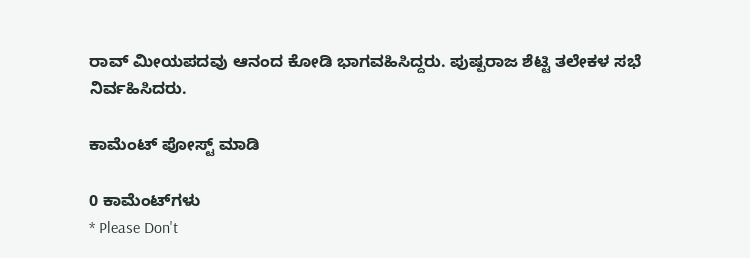ರಾವ್ ಮೀಯಪದವು ಆನಂದ ಕೋಡಿ ಭಾಗವಹಿಸಿದ್ದರು. ಪುಷ್ಪರಾಜ ಶೆಟ್ಟಿ ತಲೇಕಳ ಸಭೆ ನಿರ್ವಹಿಸಿದರು.

ಕಾಮೆಂಟ್‌‌ ಪೋಸ್ಟ್‌ ಮಾಡಿ

0 ಕಾಮೆಂಟ್‌ಗಳು
* Please Don't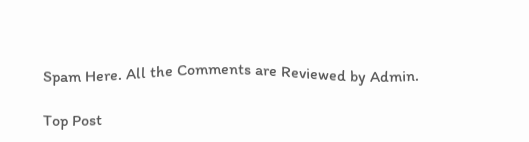Spam Here. All the Comments are Reviewed by Admin.

Top Post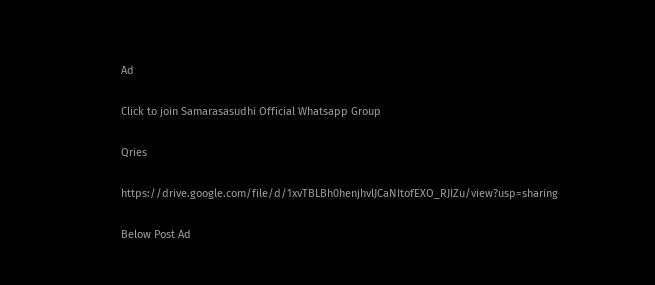Ad

Click to join Samarasasudhi Official Whatsapp Group

Qries

https://drive.google.com/file/d/1xvTBLBh0henjhvlJCaNItofEXO_RJIZu/view?usp=sharing

Below Post Ad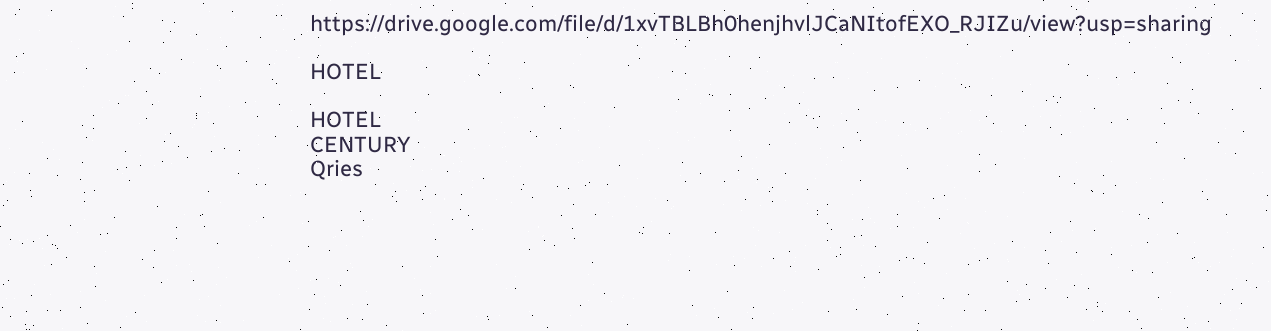https://drive.google.com/file/d/1xvTBLBh0henjhvlJCaNItofEXO_RJIZu/view?usp=sharing

HOTEL

HOTEL
CENTURY
Qries